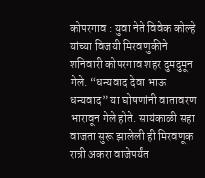कोपरगाव : युवा नेते विवेक कोल्हे यांच्या विजयी मिरवणुकीने शनिवारी कोपरगाव शहर दुमदुमून गेले. “धन्यवाद देवा भाऊ धन्यवाद” या घोषणांनी वातावरण भारावून गेले होते. सायंकाळी सहा वाजता सुरू झालेली ही मिरवणूक रात्री अकरा वाजेपर्यंत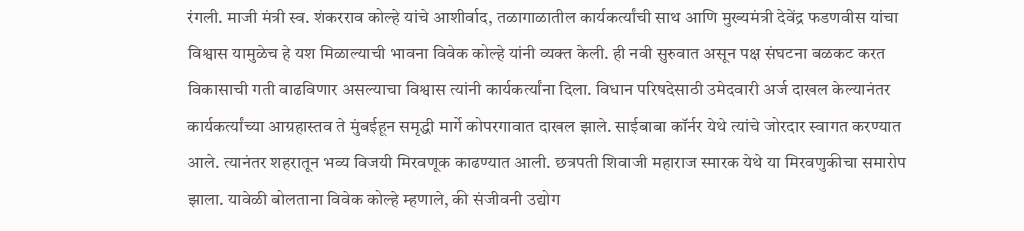रंगली. माजी मंत्री स्व. शंकरराव कोल्हे यांचे आशीर्वाद, तळागाळातील कार्यकर्त्यांची साथ आणि मुख्यमंत्री देवेंद्र फडणवीस यांचा विश्वास यामुळेच हे यश मिळाल्याची भावना विवेक कोल्हे यांनी व्यक्त केली. ही नवी सुरुवात असून पक्ष संघटना बळकट करत विकासाची गती वाढविणार असल्याचा विश्वास त्यांनी कार्यकर्त्यांना दिला. विधान परिषदेसाठी उमेदवारी अर्ज दाखल केल्यानंतर कार्यकर्त्यांच्या आग्रहास्तव ते मुंबईहून समृद्धी मार्गे कोपरगावात दाखल झाले. साईबाबा कॉर्नर येथे त्यांचे जोरदार स्वागत करण्यात आले. त्यानंतर शहरातून भव्य विजयी मिरवणूक काढण्यात आली. छत्रपती शिवाजी महाराज स्मारक येथे या मिरवणुकीचा समारोप झाला. यावेळी बोलताना विवेक कोल्हे म्हणाले, की संजीवनी उद्योग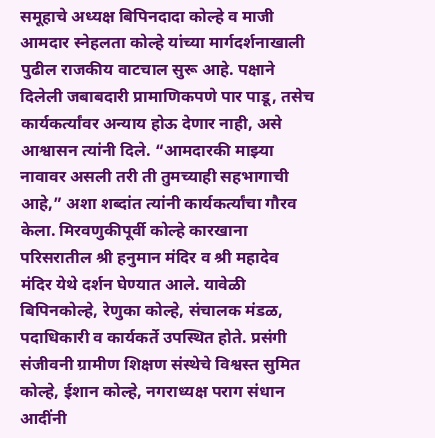समूहाचे अध्यक्ष बिपिनदादा कोल्हे व माजी आमदार स्नेहलता कोल्हे यांच्या मार्गदर्शनाखाली पुढील राजकीय वाटचाल सुरू आहे. पक्षाने दिलेली जबाबदारी प्रामाणिकपणे पार पाडू, तसेच कार्यकर्त्यांवर अन्याय होऊ देणार नाही, असे आश्वासन त्यांनी दिले. “आमदारकी माझ्या नावावर असली तरी ती तुमच्याही सहभागाची आहे,” अशा शब्दांत त्यांनी कार्यकर्त्यांचा गौरव केला. मिरवणुकीपूर्वी कोल्हे कारखाना परिसरातील श्री हनुमान मंदिर व श्री महादेव मंदिर येथे दर्शन घेण्यात आले. यावेळी बिपिनकोल्हे, रेणुका कोल्हे, संचालक मंडळ, पदाधिकारी व कार्यकर्ते उपस्थित होते. प्रसंगी संजीवनी ग्रामीण शिक्षण संस्थेचे विश्वस्त सुमित कोल्हे, ईशान कोल्हे, नगराध्यक्ष पराग संधान आदींनी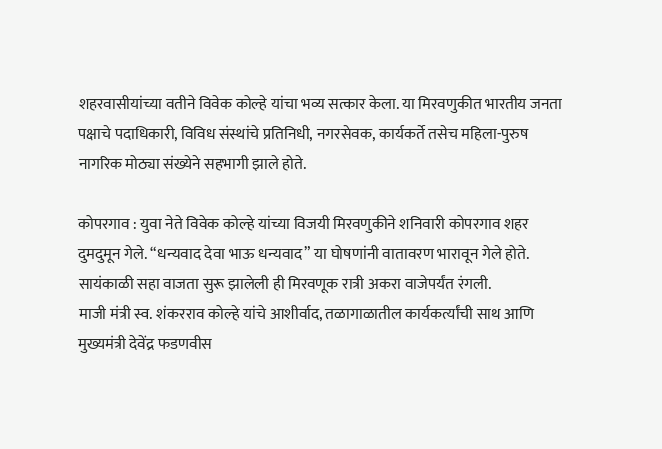शहरवासीयांच्या वतीने विवेक कोल्हे यांचा भव्य सत्कार केला. या मिरवणुकीत भारतीय जनता पक्षाचे पदाधिकारी, विविध संस्थांचे प्रतिनिधी, नगरसेवक, कार्यकर्ते तसेच महिला-पुरुष नागरिक मोठ्या संख्येने सहभागी झाले होते.

कोपरगाव : युवा नेते विवेक कोल्हे यांच्या विजयी मिरवणुकीने शनिवारी कोपरगाव शहर दुमदुमून गेले. “धन्यवाद देवा भाऊ धन्यवाद” या घोषणांनी वातावरण भारावून गेले होते. सायंकाळी सहा वाजता सुरू झालेली ही मिरवणूक रात्री अकरा वाजेपर्यंत रंगली.
माजी मंत्री स्व. शंकरराव कोल्हे यांचे आशीर्वाद, तळागाळातील कार्यकर्त्यांची साथ आणि मुख्यमंत्री देवेंद्र फडणवीस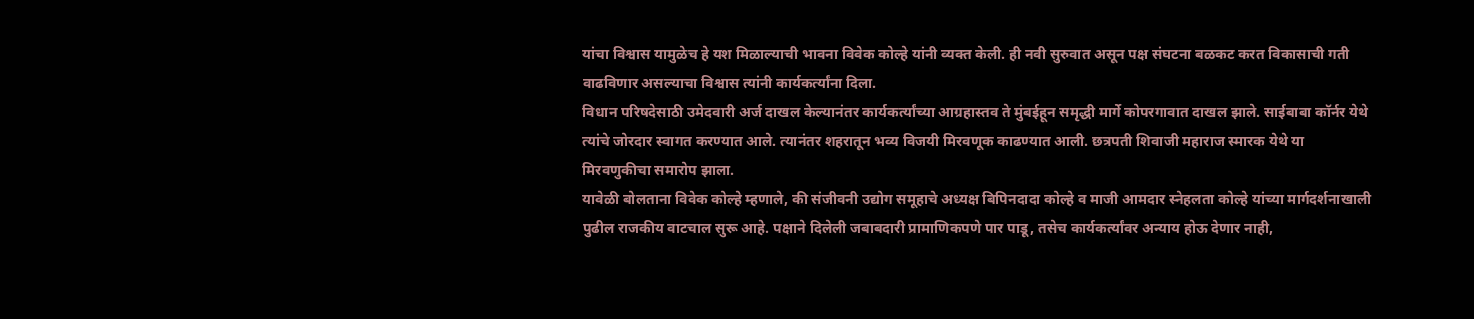यांचा विश्वास यामुळेच हे यश मिळाल्याची भावना विवेक कोल्हे यांनी व्यक्त केली. ही नवी सुरुवात असून पक्ष संघटना बळकट करत विकासाची गती वाढविणार असल्याचा विश्वास त्यांनी कार्यकर्त्यांना दिला.
विधान परिषदेसाठी उमेदवारी अर्ज दाखल केल्यानंतर कार्यकर्त्यांच्या आग्रहास्तव ते मुंबईहून समृद्धी मार्गे कोपरगावात दाखल झाले. साईबाबा कॉर्नर येथे त्यांचे जोरदार स्वागत करण्यात आले. त्यानंतर शहरातून भव्य विजयी मिरवणूक काढण्यात आली. छत्रपती शिवाजी महाराज स्मारक येथे या मिरवणुकीचा समारोप झाला.
यावेळी बोलताना विवेक कोल्हे म्हणाले, की संजीवनी उद्योग समूहाचे अध्यक्ष बिपिनदादा कोल्हे व माजी आमदार स्नेहलता कोल्हे यांच्या मार्गदर्शनाखाली पुढील राजकीय वाटचाल सुरू आहे. पक्षाने दिलेली जबाबदारी प्रामाणिकपणे पार पाडू, तसेच कार्यकर्त्यांवर अन्याय होऊ देणार नाही,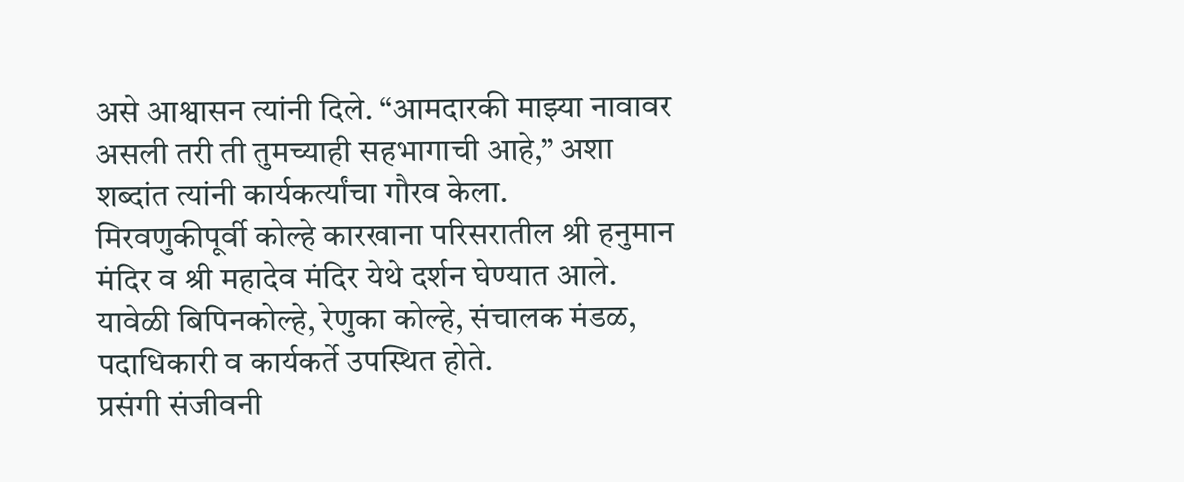असे आश्वासन त्यांनी दिले. “आमदारकी माझ्या नावावर असली तरी ती तुमच्याही सहभागाची आहे,” अशा शब्दांत त्यांनी कार्यकर्त्यांचा गौरव केला.
मिरवणुकीपूर्वी कोल्हे कारखाना परिसरातील श्री हनुमान मंदिर व श्री महादेव मंदिर येथे दर्शन घेण्यात आले. यावेळी बिपिनकोल्हे, रेणुका कोल्हे, संचालक मंडळ, पदाधिकारी व कार्यकर्ते उपस्थित होते.
प्रसंगी संजीवनी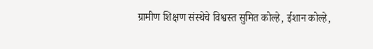ग्रामीण शिक्षण संस्थेचे विश्वस्त सुमित कोल्हे, ईशान कोल्हे,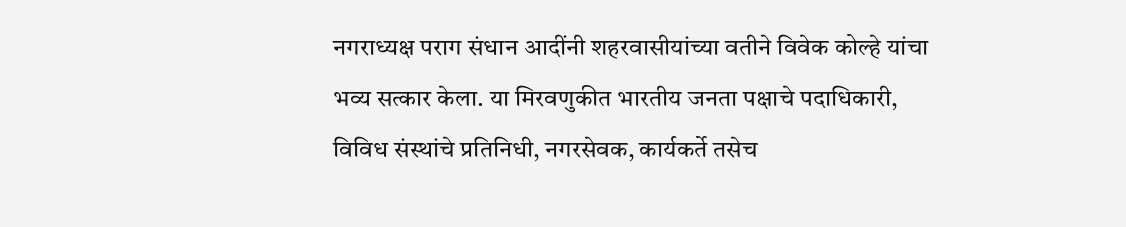नगराध्यक्ष पराग संधान आदींनी शहरवासीयांच्या वतीने विवेक कोल्हे यांचा भव्य सत्कार केला. या मिरवणुकीत भारतीय जनता पक्षाचे पदाधिकारी, विविध संस्थांचे प्रतिनिधी, नगरसेवक, कार्यकर्ते तसेच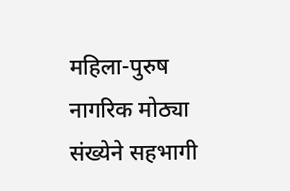महिला-पुरुष नागरिक मोठ्या संख्येने सहभागी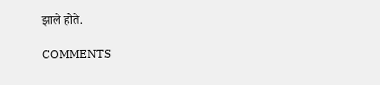झाले होते.

COMMENTS